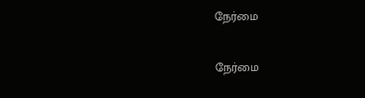நேர்மை

நேர்மை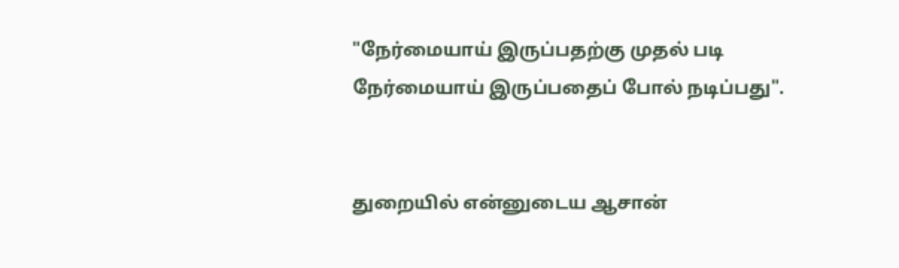"நேர்மையாய் இருப்பதற்கு முதல் படி நேர்மையாய் இருப்பதைப் போல் நடிப்பது".


துறையில் என்னுடைய ஆசான்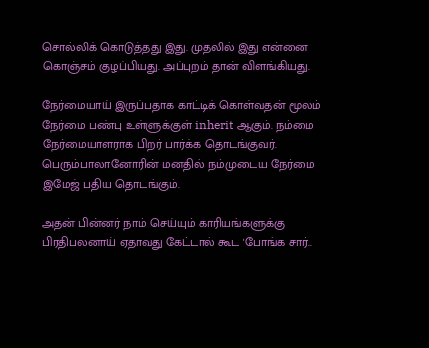சொல்லிக் கொடுத்தது இது. முதலில் இது என்னை கொஞ்சம் குழப்பியது. அப்புறம் தான் விளங்கியது.

நேர்மையாய் இருப்பதாக காட்டிக் கொள்வதன் மூலம் நேர்மை பண்பு உள்ளுக்குள் inherit ஆகும். நம்மை நேர்மையாளராக பிறர் பார்க்க தொடங்குவர். பெரும்பாலானோரின் மனதில் நம்முடைய நேர்மை இமேஜ் பதிய தொடங்கும்.

அதன் பின்னர் நாம் செய்யும் காரியங்களுக்கு பிரதிபலனாய் ஏதாவது கேட்டால் கூட 'போங்க சார்..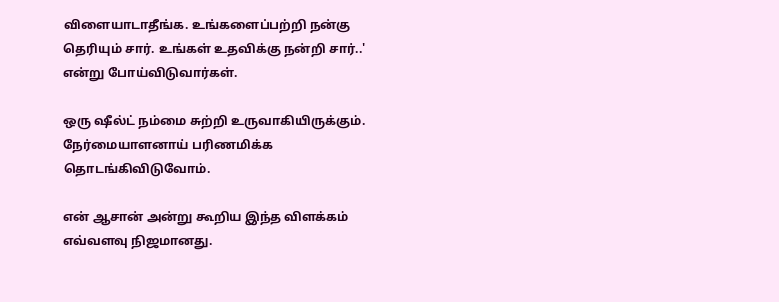விளையாடாதீங்க. உங்களைப்பற்றி நன்கு தெரியும் சார். உங்கள் உதவிக்கு நன்றி சார்..' என்று போய்விடுவார்கள்.

ஒரு ஷீல்ட் நம்மை சுற்றி உருவாகியிருக்கும். நேர்மையாளனாய் பரிணமிக்க தொடங்கிவிடுவோம்.

என் ஆசான் அன்று கூறிய இந்த விளக்கம் எவ்வளவு நிஜமானது.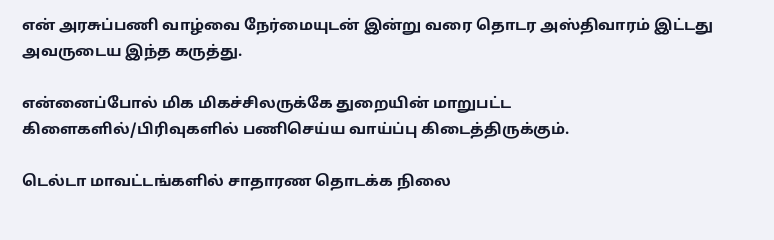என் அரசுப்பணி வாழ்வை நேர்மையுடன் இன்று வரை தொடர அஸ்திவாரம் இட்டது அவருடைய இந்த கருத்து.

என்னைப்போல் மிக மிகச்சிலருக்கே துறையின் மாறுபட்ட கிளைகளில்/பிரிவுகளில் பணிசெய்ய வாய்ப்பு கிடைத்திருக்கும்.

டெல்டா மாவட்டங்களில் சாதாரண தொடக்க நிலை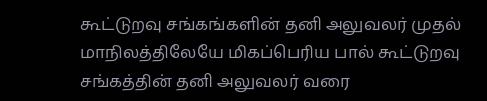கூட்டுறவு சங்கங்களின் தனி அலுவலர் முதல் மாநிலத்திலேயே மிகப்பெரிய பால் கூட்டுறவு சங்கத்தின் தனி அலுவலர் வரை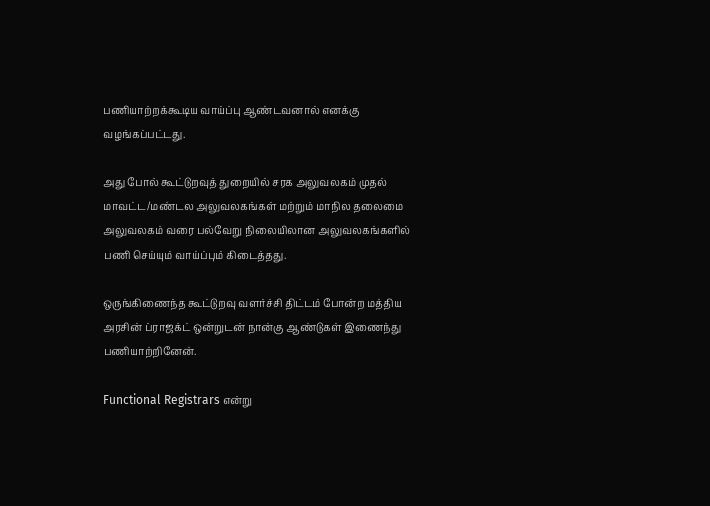பணியாற்றக்கூடிய வாய்ப்பு ஆண்டவனால் எனக்கு வழங்கப்பட்டது.

அது போல் கூட்டுறவுத் துறையில் சரக அலுவலகம் முதல் மாவட்ட/மண்டல அலுவலகங்கள் மற்றும் மாநில தலைமை அலுவலகம் வரை பல்வேறு நிலையிலான அலுவலகங்களில் பணி செய்யும் வாய்ப்பும் கிடைத்தது.

ஒருங்கிணைந்த கூட்டுறவு வளர்ச்சி திட்டம் போன்ற மத்திய அரசின் ப்ராஜக்ட் ஒன்றுடன் நான்கு ஆண்டுகள் இணைந்து பணியாற்றினேன்.

Functional Registrars என்று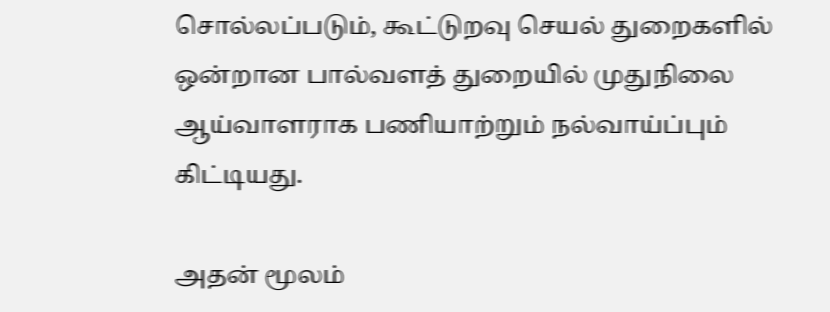சொல்லப்படும், கூட்டுறவு செயல் துறைகளில் ஒன்றான பால்வளத் துறையில் முதுநிலை ஆய்வாளராக பணியாற்றும் நல்வாய்ப்பும் கிட்டியது.

அதன் மூலம்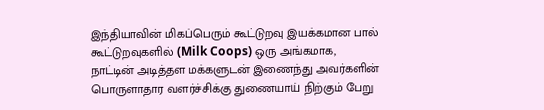இந்தியாவின் மிகப்பெரும் கூட்டுறவு இயக்கமான பால் கூட்டுறவுகளில் (Milk Coops) ஒரு அங்கமாக, நாட்டின் அடித்தள மக்களுடன் இணைந்து அவர்களின் பொருளாதார வளர்ச்சிக்கு துணையாய் நிற்கும் பேறு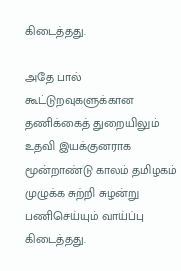கிடைத்தது.

அதே பால் கூட்டுறவுகளுக்கான தணிக்கைத் துறையிலும் உதவி இயக்குனராக மூன்றாண்டு காலம் தமிழகம் முழுக்க சுற்றி சுழன்று பணிசெய்யும் வாய்ப்பு கிடைத்தது.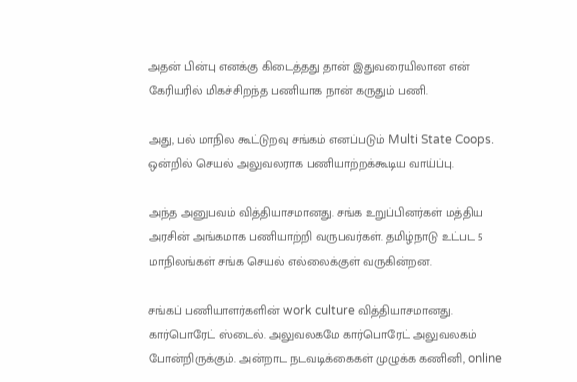அதன் பின்பு எனக்கு கிடைத்தது தான் இதுவரையிலான என் கேரியரில் மிகச்சிறந்த பணியாக நான் கருதும் பணி.

அது, பல் மாநில கூட்டுறவு சங்கம் எனப்படும் Multi State Coops. ஒன்றில் செயல் அலுவலராக பணியாற்றக்கூடிய வாய்ப்பு.

அந்த அனுபவம் வித்தியாசமானது. சங்க உறுப்பினர்கள் மத்திய அரசின் அங்கமாக பணியாற்றி வருபவர்கள். தமிழ்நாடு உட்பட 5 மாநிலங்கள் சங்க செயல் எல்லைக்குள் வருகின்றன.

சங்கப் பணியாளர்களின் work culture வித்தியாசமானது. கார்பொரேட் ஸ்டைல். அலுவலகமே கார்பொரேட் அலுவலகம் போன்றிருக்கும். அன்றாட நடவடிக்கைகள் முழுக்க கணினி, online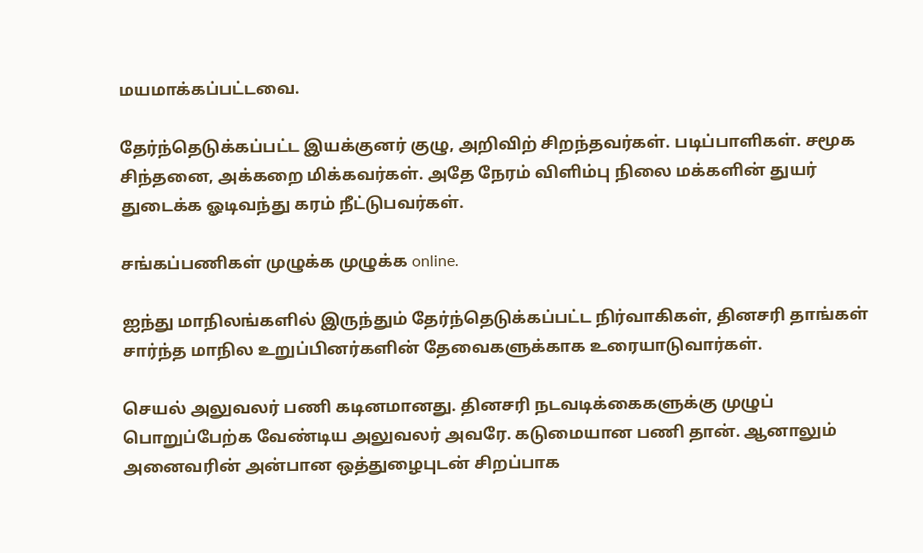மயமாக்கப்பட்டவை.

தேர்ந்தெடுக்கப்பட்ட இயக்குனர் குழு, அறிவிற் சிறந்தவர்கள். படிப்பாளிகள். சமூக சிந்தனை, அக்கறை மிக்கவர்கள். அதே நேரம் விளிம்பு நிலை மக்களின் துயர் துடைக்க ஓடிவந்து கரம் நீட்டுபவர்கள்.

சங்கப்பணிகள் முழுக்க முழுக்க online.

ஐந்து மாநிலங்களில் இருந்தும் தேர்ந்தெடுக்கப்பட்ட நிர்வாகிகள், தினசரி தாங்கள் சார்ந்த மாநில உறுப்பினர்களின் தேவைகளுக்காக உரையாடுவார்கள்.

செயல் அலுவலர் பணி கடினமானது. தினசரி நடவடிக்கைகளுக்கு முழுப் பொறுப்பேற்க வேண்டிய அலுவலர் அவரே. கடுமையான பணி தான். ஆனாலும் அனைவரின் அன்பான ஒத்துழைபுடன் சிறப்பாக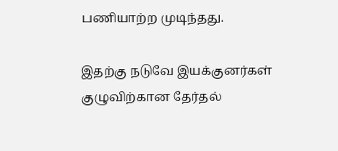பணியாற்ற முடிந்தது.

இதற்கு நடுவே இயக்குனர்கள் குழுவிற்கான தேர்தல்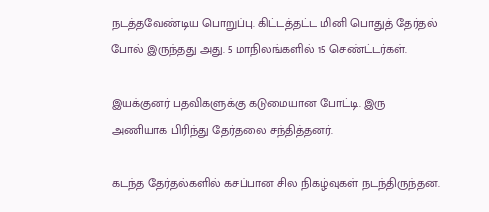நடத்தவேண்டிய பொறுப்பு. கிட்டத்தட்ட மினி பொதுத் தேர்தல் போல் இருந்தது அது. 5 மாநிலங்களில் 15 செண்ட்டர்கள்.

இயக்குனர் பதவிகளுக்கு கடுமையான போட்டி. இரு அணியாக பிரிந்து தேர்தலை சந்தித்தனர்.

கடந்த தேர்தல்களில் கசப்பான சில நிகழ்வுகள் நடந்திருந்தன.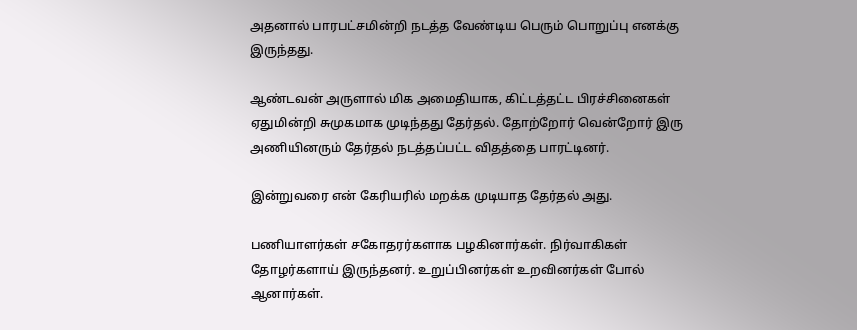அதனால் பாரபட்சமின்றி நடத்த வேண்டிய பெரும் பொறுப்பு எனக்கு இருந்தது.

ஆண்டவன் அருளால் மிக அமைதியாக, கிட்டத்தட்ட பிரச்சினைகள் ஏதுமின்றி சுமுகமாக முடிந்தது தேர்தல். தோற்றோர் வென்றோர் இரு அணியினரும் தேர்தல் நடத்தப்பட்ட விதத்தை பாரட்டினர்.

இன்றுவரை என் கேரியரில் மறக்க முடியாத தேர்தல் அது.

பணியாளர்கள் சகோதரர்களாக பழகினார்கள். நிர்வாகிகள் தோழர்களாய் இருந்தனர். உறுப்பினர்கள் உறவினர்கள் போல் ஆனார்கள்.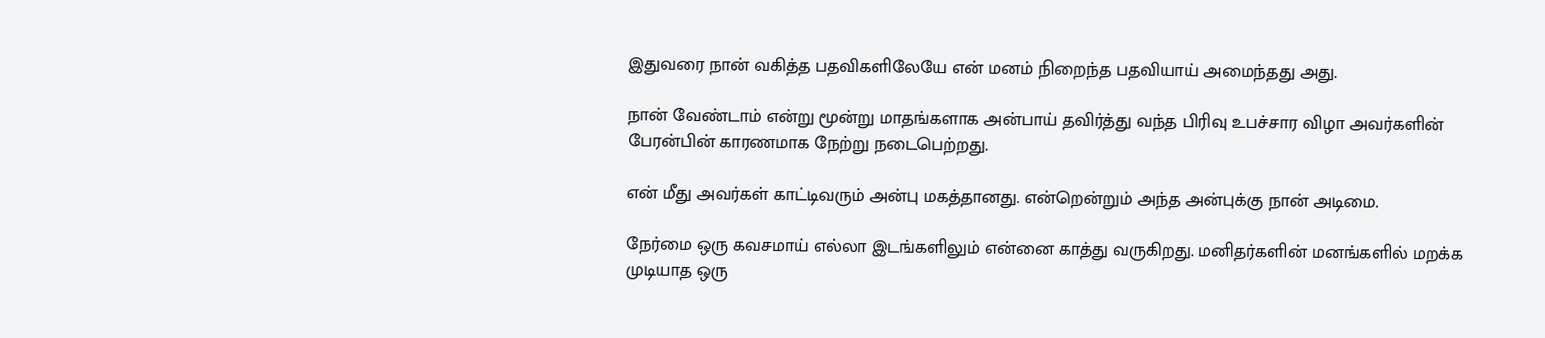இதுவரை நான் வகித்த பதவிகளிலேயே என் மனம் நிறைந்த பதவியாய் அமைந்தது அது.

நான் வேண்டாம் என்று மூன்று மாதங்களாக அன்பாய் தவிர்த்து வந்த பிரிவு உபச்சார விழா அவர்களின் பேரன்பின் காரணமாக நேற்று நடைபெற்றது.

என் மீது அவர்கள் காட்டிவரும் அன்பு மகத்தானது. என்றென்றும் அந்த அன்புக்கு நான் அடிமை.

நேர்மை ஒரு கவசமாய் எல்லா இடங்களிலும் என்னை காத்து வருகிறது. மனிதர்களின் மனங்களில் மறக்க முடியாத ஒரு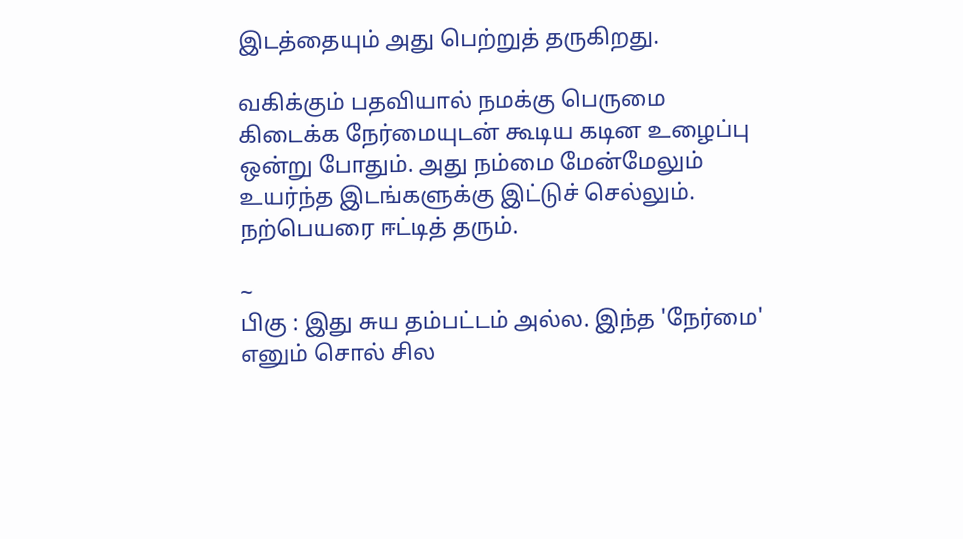இடத்தையும் அது பெற்றுத் தருகிறது.

வகிக்கும் பதவியால் நமக்கு பெருமை கிடைக்க நேர்மையுடன் கூடிய கடின உழைப்பு ஒன்று போதும். அது நம்மை மேன்மேலும் உயர்ந்த இடங்களுக்கு இட்டுச் செல்லும். நற்பெயரை ஈட்டித் தரும்.

~
பிகு : இது சுய தம்பட்டம் அல்ல. இந்த 'நேர்மை' எனும் சொல் சில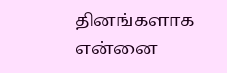தினங்களாக என்னை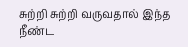சுற்றி சுற்றி வருவதால் இந்த நீண்ட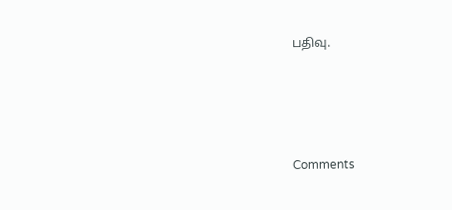பதிவு.




Comments